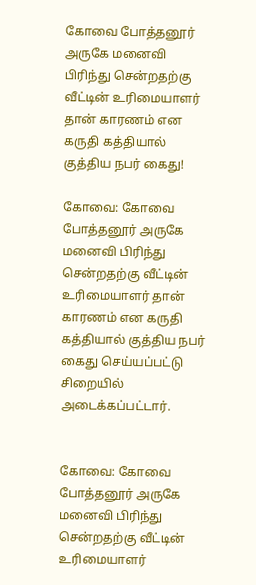கோவை போத்தனூர் அருகே மனைவி பிரிந்து சென்றதற்கு வீட்டின் உரிமையாளர் தான் காரணம் என கருதி கத்தியால் குத்திய நபர் கைது!

கோவை: கோவை போத்தனூர் அருகே மனைவி பிரிந்து சென்றதற்கு வீட்டின் உரிமையாளர் தான் காரணம் என கருதி கத்தியால் குத்திய நபர் கைது செய்யப்பட்டு சிறையில் அடைக்கப்பட்டார்.


கோவை: கோவை போத்தனூர் அருகே மனைவி பிரிந்து சென்றதற்கு வீட்டின் உரிமையாளர்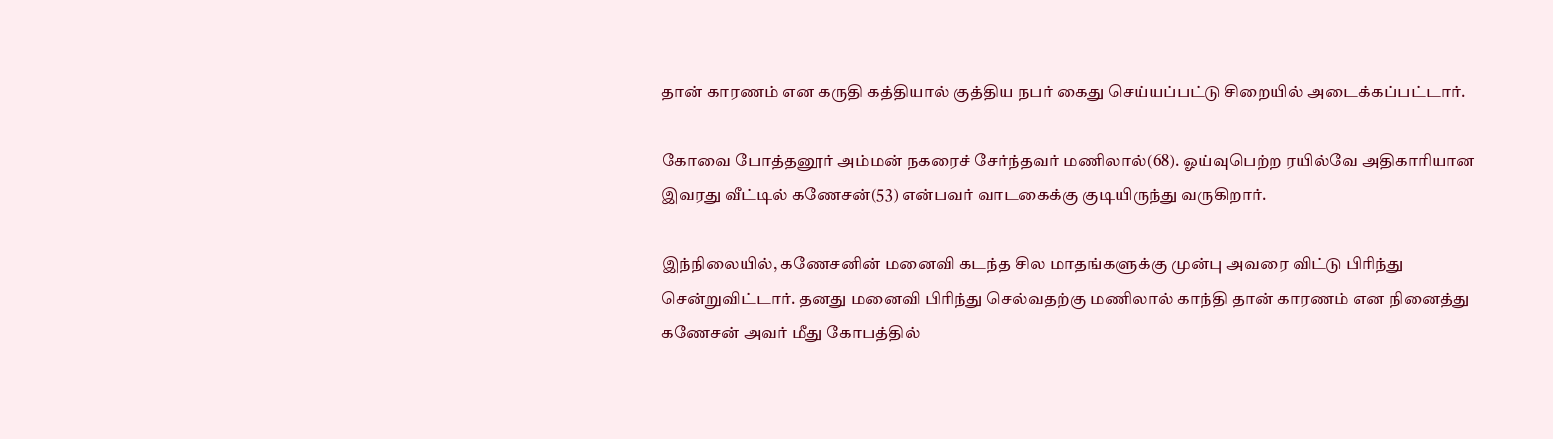தான் காரணம் என கருதி கத்தியால் குத்திய நபர் கைது செய்யப்பட்டு சிறையில் அடைக்கப்பட்டார்.

கோவை போத்தனூர் அம்மன் நகரைச் சேர்ந்தவர் மணிலால்(68). ஓய்வுபெற்ற ரயில்வே அதிகாரியான இவரது வீட்டில் கணேசன்(53) என்பவர் வாடகைக்கு குடியிருந்து வருகிறார்.

இந்நிலையில், கணேசனின் மனைவி கடந்த சில மாதங்களுக்கு முன்பு அவரை விட்டு பிரிந்து சென்றுவிட்டார். தனது மனைவி பிரிந்து செல்வதற்கு மணிலால் காந்தி தான் காரணம் என நினைத்து கணேசன் அவர் மீது கோபத்தில்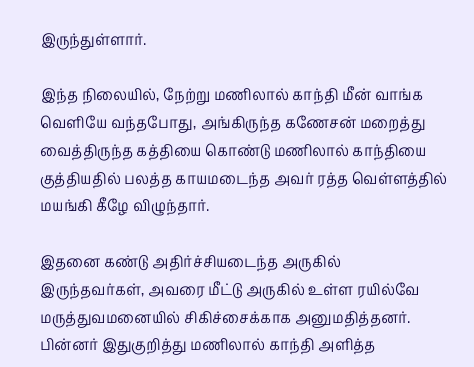இருந்துள்ளார்.

இந்த நிலையில், நேற்று மணிலால் காந்தி மீன் வாங்க வெளியே வந்தபோது, அங்கிருந்த கணேசன் மறைத்து வைத்திருந்த கத்தியை கொண்டு மணிலால் காந்தியை குத்தியதில் பலத்த காயமடைந்த அவர் ரத்த வெள்ளத்தில் மயங்கி கீழே விழுந்தார்.

இதனை கண்டு அதிர்ச்சியடைந்த அருகில் இருந்தவர்கள், அவரை மீட்டு அருகில் உள்ள ரயில்வே மருத்துவமனையில் சிகிச்சைக்காக அனுமதித்தனர். பின்னர் இதுகுறித்து மணிலால் காந்தி அளித்த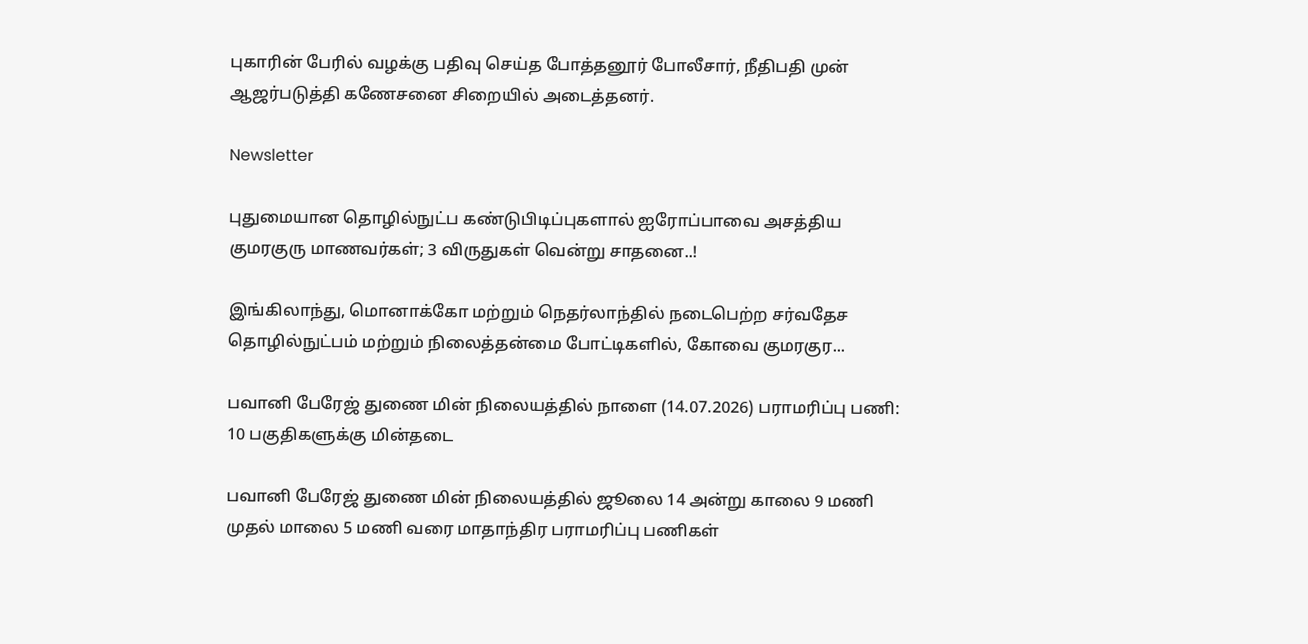புகாரின் பேரில் வழக்கு பதிவு செய்த போத்தனூர் போலீசார், நீதிபதி முன் ஆஜர்படுத்தி கணேசனை சிறையில் அடைத்தனர்.

Newsletter

புதுமையான தொழில்நுட்ப கண்டுபிடிப்புகளால் ஐரோப்பாவை அசத்திய குமரகுரு மாணவர்கள்; 3 விருதுகள் வென்று சாதனை..!

இங்கிலாந்து, மொனாக்கோ மற்றும் நெதர்லாந்தில் நடைபெற்ற சர்வதேச தொழில்நுட்பம் மற்றும் நிலைத்தன்மை போட்டிகளில், கோவை குமரகுர...

பவானி பேரேஜ் துணை மின் நிலையத்தில் நாளை (14.07.2026) பராமரிப்பு பணி: 10 பகுதிகளுக்கு மின்தடை

பவானி பேரேஜ் துணை மின் நிலையத்தில் ஜூலை 14 அன்று காலை 9 மணி முதல் மாலை 5 மணி வரை மாதாந்திர பராமரிப்பு பணிகள்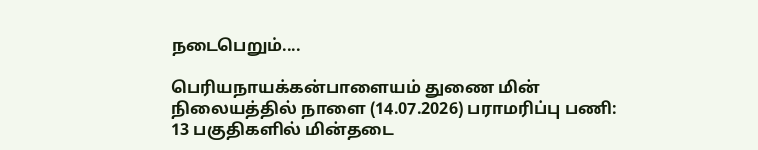நடைபெறும்....

பெரியநாயக்கன்பாளையம் துணை மின் நிலையத்தில் நாளை (14.07.2026) பராமரிப்பு பணி: 13 பகுதிகளில் மின்தடை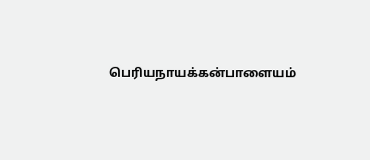பெரியநாயக்கன்பாளையம்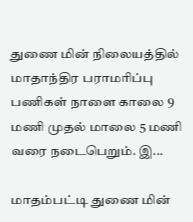துணை மின் நிலையத்தில் மாதாந்திர பராமரிப்பு பணிகள் நாளை காலை 9 மணி முதல் மாலை 5 மணி வரை நடைபெறும். இ...

மாதம்பட்டி துணை மின்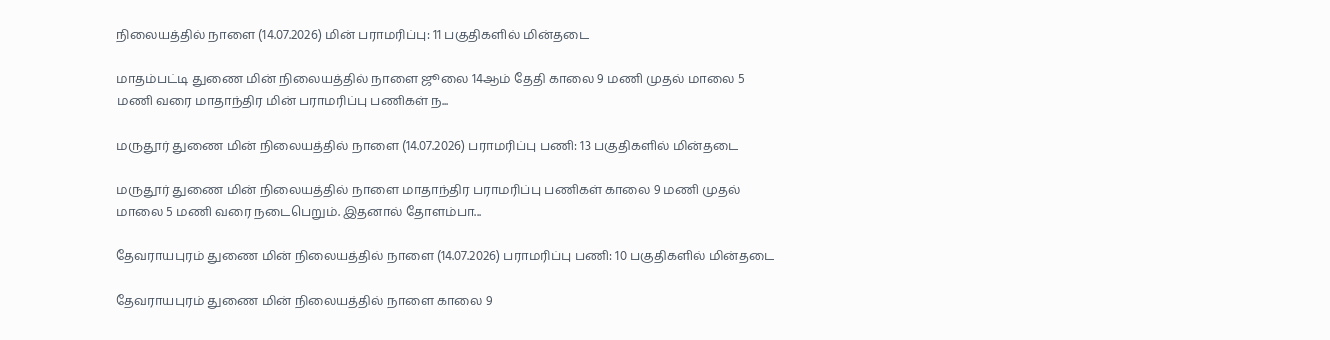நிலையத்தில் நாளை (14.07.2026) மின் பராமரிப்பு: 11 பகுதிகளில் மின்தடை

மாதம்பட்டி துணை மின் நிலையத்தில் நாளை ஜூலை 14ஆம் தேதி காலை 9 மணி முதல் மாலை 5 மணி வரை மாதாந்திர மின் பராமரிப்பு பணிகள் ந...

மருதூர் துணை மின் நிலையத்தில் நாளை (14.07.2026) பராமரிப்பு பணி: 13 பகுதிகளில் மின்தடை

மருதூர் துணை மின் நிலையத்தில் நாளை மாதாந்திர பராமரிப்பு பணிகள் காலை 9 மணி முதல் மாலை 5 மணி வரை நடைபெறும். இதனால் தோளம்பா...

தேவராயபுரம் துணை மின் நிலையத்தில் நாளை (14.07.2026) பராமரிப்பு பணி: 10 பகுதிகளில் மின்தடை

தேவராயபுரம் துணை மின் நிலையத்தில் நாளை காலை 9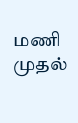மணி முதல்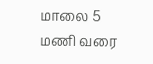மாலை 5 மணி வரை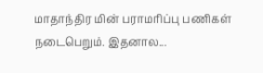மாதாந்திர மின் பராமரிப்பு பணிகள் நடைபெறும். இதனால...